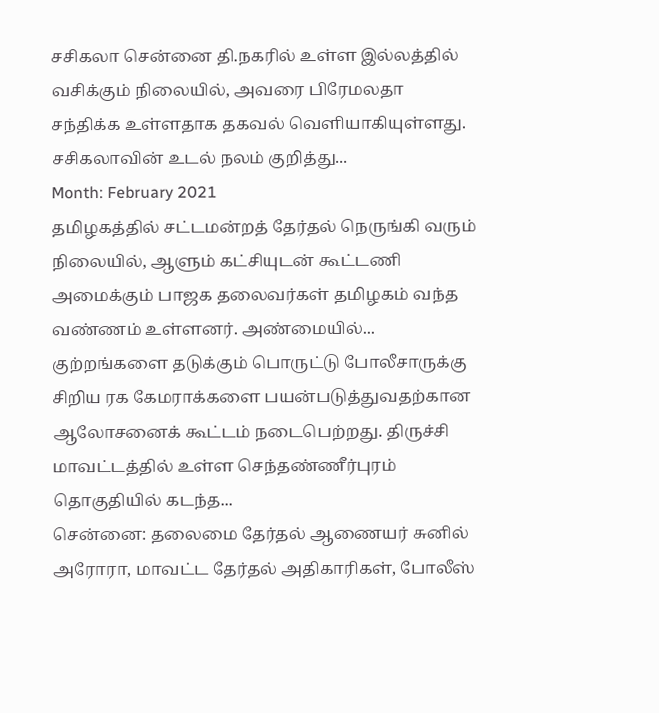சசிகலா சென்னை தி.நகரில் உள்ள இல்லத்தில் வசிக்கும் நிலையில், அவரை பிரேமலதா சந்திக்க உள்ளதாக தகவல் வெளியாகியுள்ளது. சசிகலாவின் உடல் நலம் குறித்து...
Month: February 2021
தமிழகத்தில் சட்டமன்றத் தேர்தல் நெருங்கி வரும் நிலையில், ஆளும் கட்சியுடன் கூட்டணி அமைக்கும் பாஜக தலைவர்கள் தமிழகம் வந்த வண்ணம் உள்ளனர். அண்மையில்...
குற்றங்களை தடுக்கும் பொருட்டு போலீசாருக்கு சிறிய ரக கேமராக்களை பயன்படுத்துவதற்கான ஆலோசனைக் கூட்டம் நடைபெற்றது. திருச்சி மாவட்டத்தில் உள்ள செந்தண்ணீர்புரம் தொகுதியில் கடந்த...
சென்னை: தலைமை தேர்தல் ஆணையர் சுனில் அரோரா, மாவட்ட தேர்தல் அதிகாரிகள், போலீஸ்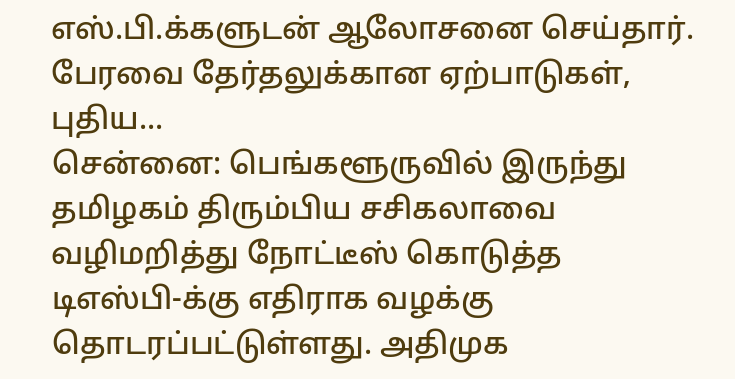எஸ்.பி.க்களுடன் ஆலோசனை செய்தார். பேரவை தேர்தலுக்கான ஏற்பாடுகள், புதிய...
சென்னை: பெங்களூருவில் இருந்து தமிழகம் திரும்பிய சசிகலாவை வழிமறித்து நோட்டீஸ் கொடுத்த டிஎஸ்பி-க்கு எதிராக வழக்கு தொடரப்பட்டுள்ளது. அதிமுக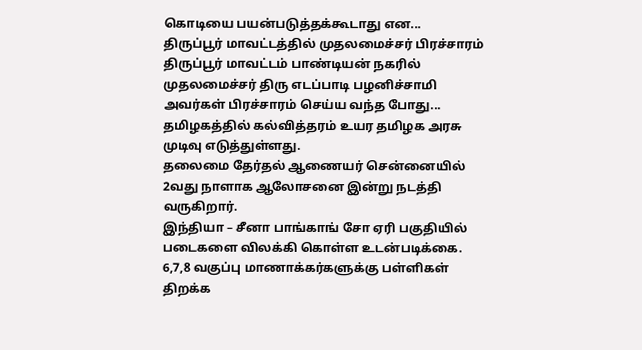கொடியை பயன்படுத்தக்கூடாது என...
திருப்பூர் மாவட்டத்தில் முதலமைச்சர் பிரச்சாரம் திருப்பூர் மாவட்டம் பாண்டியன் நகரில் முதலமைச்சர் திரு எடப்பாடி பழனிச்சாமி அவர்கள் பிரச்சாரம் செய்ய வந்த போது...
தமிழகத்தில் கல்வித்தரம் உயர தமிழக அரசு முடிவு எடுத்துள்ளது.
தலைமை தேர்தல் ஆணையர் சென்னையில் 2வது நாளாக ஆலோசனை இன்று நடத்தி வருகிறார்.
இந்தியா – சீனா பாங்காங் சோ ஏரி பகுதியில் படைகளை விலக்கி கொள்ள உடன்படிக்கை.
6,7,8 வகுப்பு மாணாக்கர்களுக்கு பள்ளிகள் திறக்க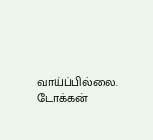வாய்ப்பில்லை. டோக்கன்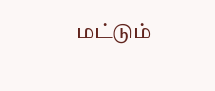மட்டும்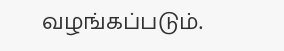வழங்கப்படும்.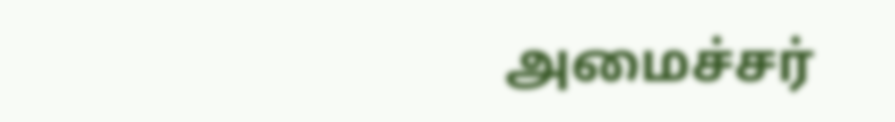அமைச்சர்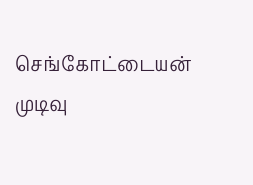செங்கோட்டையன் முடிவு